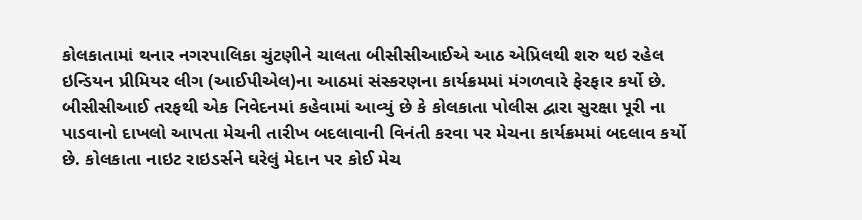કોલકાતામાં થનાર નગરપાલિકા ચુંટણીને ચાલતા બીસીસીઆઈએ આઠ એપ્રિલથી શરુ થઇ રહેલ ઇન્ડિયન પ્રીમિયર લીગ (આઈપીએલ)ના આઠમાં સંસ્કરણના કાર્યક્રમમાં મંગળવારે ફેરફાર કર્યો છે. બીસીસીઆઈ તરફથી એક નિવેદનમાં કહેવામાં આવ્યું છે કે કોલકાતા પોલીસ દ્વારા સુરક્ષા પૂરી ના પાડવાનો દાખલો આપતા મેચની તારીખ બદલાવાની વિનંતી કરવા પર મેચના કાર્યક્રમમાં બદલાવ કર્યો છે. કોલકાતા નાઇટ રાઇડર્સને ઘરેલું મેદાન પર કોઈ મેચ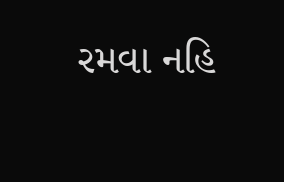રમવા નહિ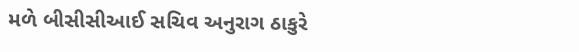મળે બીસીસીઆઈ સચિવ અનુરાગ ઠાકુરે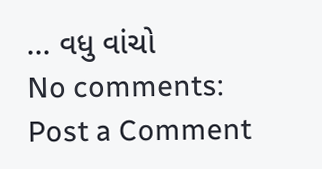... વધુ વાંચો
No comments:
Post a Comment